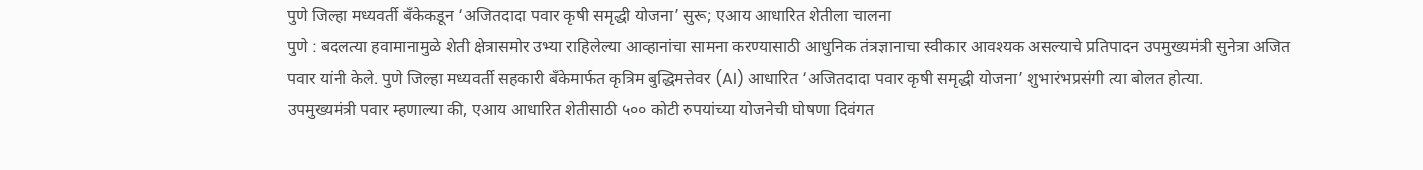पुणे जिल्हा मध्यवर्ती बँकेकडून ‘अजितदादा पवार कृषी समृद्धी योजना’ सुरू; एआय आधारित शेतीला चालना
पुणे : बदलत्या हवामानामुळे शेती क्षेत्रासमोर उभ्या राहिलेल्या आव्हानांचा सामना करण्यासाठी आधुनिक तंत्रज्ञानाचा स्वीकार आवश्यक असल्याचे प्रतिपादन उपमुख्यमंत्री सुनेत्रा अजित पवार यांनी केले. पुणे जिल्हा मध्यवर्ती सहकारी बँकेमार्फत कृत्रिम बुद्धिमत्तेवर (AI) आधारित ‘अजितदादा पवार कृषी समृद्धी योजना’ शुभारंभप्रसंगी त्या बोलत होत्या.
उपमुख्यमंत्री पवार म्हणाल्या की, एआय आधारित शेतीसाठी ५०० कोटी रुपयांच्या योजनेची घोषणा दिवंगत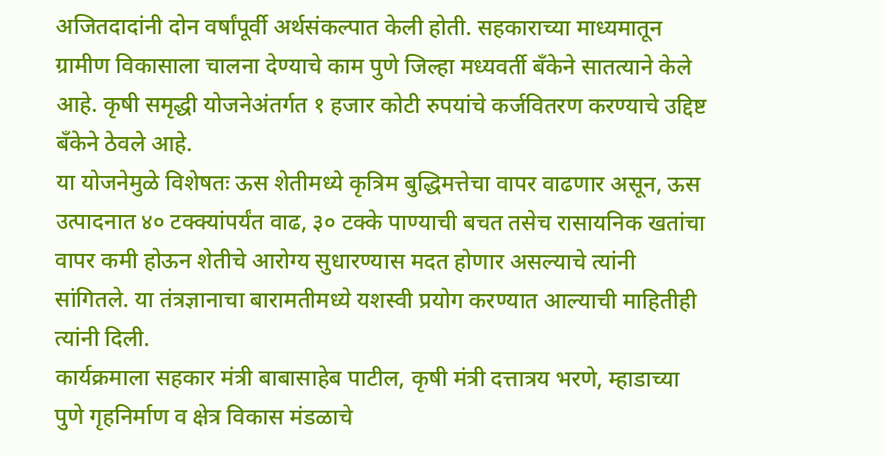अजितदादांनी दोन वर्षांपूर्वी अर्थसंकल्पात केली होती. सहकाराच्या माध्यमातून ग्रामीण विकासाला चालना देण्याचे काम पुणे जिल्हा मध्यवर्ती बँकेने सातत्याने केले आहे. कृषी समृद्धी योजनेअंतर्गत १ हजार कोटी रुपयांचे कर्जवितरण करण्याचे उद्दिष्ट बँकेने ठेवले आहे.
या योजनेमुळे विशेषतः ऊस शेतीमध्ये कृत्रिम बुद्धिमत्तेचा वापर वाढणार असून, ऊस उत्पादनात ४० टक्क्यांपर्यंत वाढ, ३० टक्के पाण्याची बचत तसेच रासायनिक खतांचा वापर कमी होऊन शेतीचे आरोग्य सुधारण्यास मदत होणार असल्याचे त्यांनी सांगितले. या तंत्रज्ञानाचा बारामतीमध्ये यशस्वी प्रयोग करण्यात आल्याची माहितीही त्यांनी दिली.
कार्यक्रमाला सहकार मंत्री बाबासाहेब पाटील, कृषी मंत्री दत्तात्रय भरणे, म्हाडाच्या पुणे गृहनिर्माण व क्षेत्र विकास मंडळाचे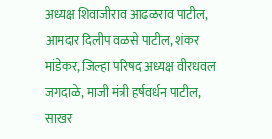अध्यक्ष शिवाजीराव आढळराव पाटील, आमदार दिलीप वळसे पाटील, शंकर मांडेकर, जिल्हा परिषद अध्यक्ष वीरधवल जगदाळे, माजी मंत्री हर्षवर्धन पाटील, साखर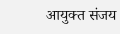आयुक्त संजय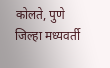कोलते, पुणे जिल्हा मध्यवर्ती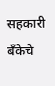सहकारी बँकेचे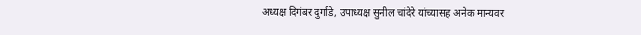अध्यक्ष दिगंबर दुर्गाडे, उपाध्यक्ष सुनील चांदेरे यांच्यासह अनेक मान्यवर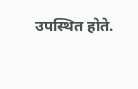उपस्थित होते.